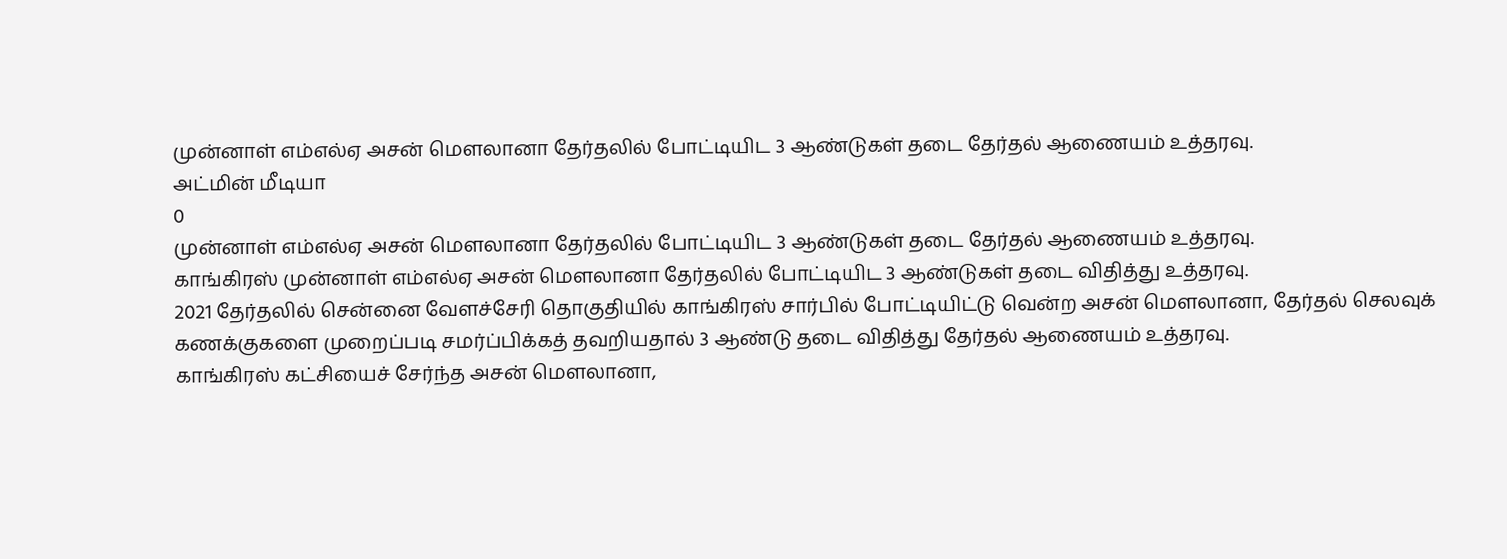முன்னாள் எம்எல்ஏ அசன் மௌலானா தேர்தலில் போட்டியிட 3 ஆண்டுகள் தடை தேர்தல் ஆணையம் உத்தரவு.
அட்மின் மீடியா
0
முன்னாள் எம்எல்ஏ அசன் மௌலானா தேர்தலில் போட்டியிட 3 ஆண்டுகள் தடை தேர்தல் ஆணையம் உத்தரவு.
காங்கிரஸ் முன்னாள் எம்எல்ஏ அசன் மௌலானா தேர்தலில் போட்டியிட 3 ஆண்டுகள் தடை விதித்து உத்தரவு.
2021 தேர்தலில் சென்னை வேளச்சேரி தொகுதியில் காங்கிரஸ் சார்பில் போட்டியிட்டு வென்ற அசன் மௌலானா, தேர்தல் செலவுக் கணக்குகளை முறைப்படி சமர்ப்பிக்கத் தவறியதால் 3 ஆண்டு தடை விதித்து தேர்தல் ஆணையம் உத்தரவு.
காங்கிரஸ் கட்சியைச் சேர்ந்த அசன் மௌலானா,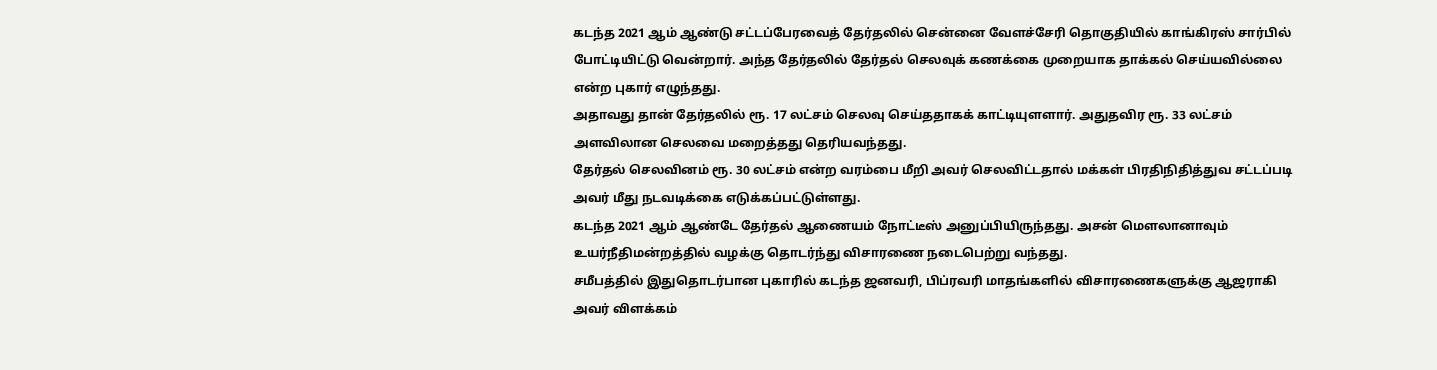கடந்த 2021 ஆம் ஆண்டு சட்டப்பேரவைத் தேர்தலில் சென்னை வேளச்சேரி தொகுதியில் காங்கிரஸ் சார்பில் போட்டியிட்டு வென்றார். அந்த தேர்தலில் தேர்தல் செலவுக் கணக்கை முறையாக தாக்கல் செய்யவில்லை என்ற புகார் எழுந்தது.
அதாவது தான் தேர்தலில் ரூ. 17 லட்சம் செலவு செய்ததாகக் காட்டியுளளார். அதுதவிர ரூ. 33 லட்சம் அளவிலான செலவை மறைத்தது தெரியவந்தது.
தேர்தல் செலவினம் ரூ. 30 லட்சம் என்ற வரம்பை மீறி அவர் செலவிட்டதால் மக்கள் பிரதிநிதித்துவ சட்டப்படி அவர் மீது நடவடிக்கை எடுக்கப்பட்டுள்ளது.
கடந்த 2021 ஆம் ஆண்டே தேர்தல் ஆணையம் நோட்டீஸ் அனுப்பியிருந்தது. அசன் மௌலானாவும் உயர்நீதிமன்றத்தில் வழக்கு தொடர்ந்து விசாரணை நடைபெற்று வந்தது.
சமீபத்தில் இதுதொடர்பான புகாரில் கடந்த ஜனவரி, பிப்ரவரி மாதங்களில் விசாரணைகளுக்கு ஆஜராகி அவர் விளக்கம்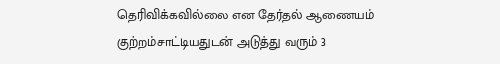தெரிவிக்கவில்லை என தேர்தல் ஆணையம் குற்றம்சாட்டியதுடன் அடுத்து வரும் 3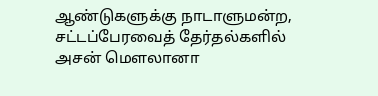ஆண்டுகளுக்கு நாடாளுமன்ற, சட்டப்பேரவைத் தேர்தல்களில் அசன் மௌலானா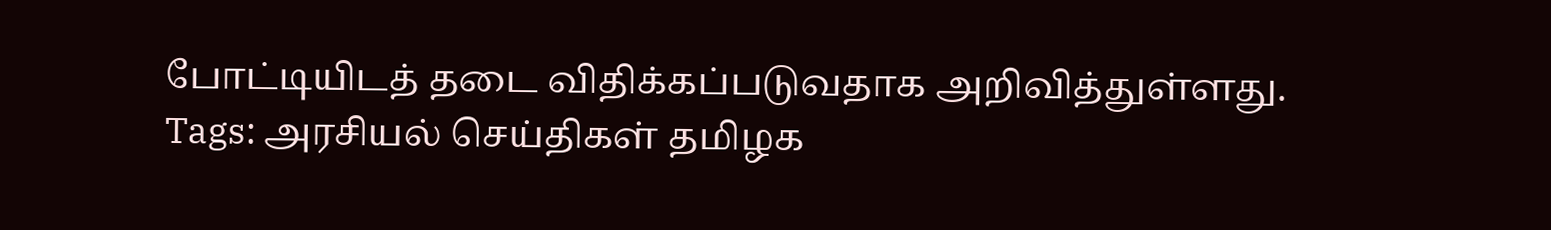போட்டியிடத் தடை விதிக்கப்படுவதாக அறிவித்துள்ளது.
Tags: அரசியல் செய்திகள் தமிழக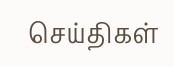செய்திகள்